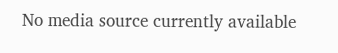No media source currently available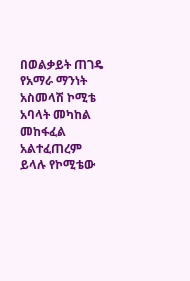በወልቃይት ጠገዴ የአማራ ማንነት አስመላሽ ኮሚቴ አባላት መካከል መከፋፈል አልተፈጠረም ይላሉ የኮሚቴው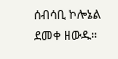ሰብሳቢ ኮሎኔል ደመቀ ዘውዱ።